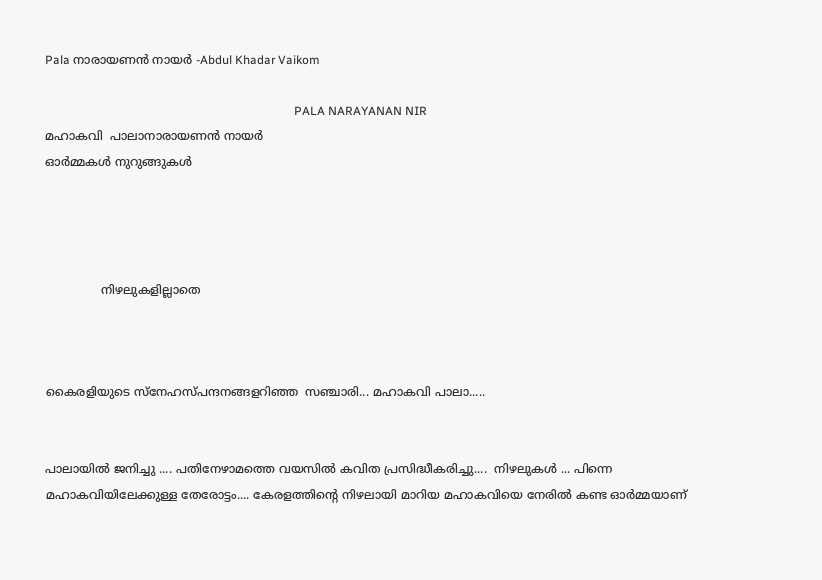Pala നാരായണന്‍ നായര്‍ -Abdul Khadar Vaikom

                                                                                   PALA NARAYANAN NIR                                                                                                                 മഹാകവി  പാലാനാരായണന്‍ നായര്‍
ഓര്‍മ്മകള്‍ നുറുങ്ങുകള്‍




               നിഴലുകളില്ലാതെ



കൈരളിയുടെ സ്നേഹസ്പന്ദനങ്ങളറിഞ്ഞ  സഞ്ചാരി... മഹാകവി പാലാ.....


പാലായില്‍ ജനിച്ചു .... പതിനേഴാമത്തെ വയസില്‍ കവിത പ്രസിദ്ധീകരിച്ചു....  നിഴലുകള്‍ ... പിന്നെ മഹാകവിയിലേക്കുള്ള തേരോട്ടം.... കേരളത്തിന്‍റെ നിഴലായി മാറിയ മഹാകവിയെ നേരില്‍ കണ്ട ഓര്‍മ്മയാണ്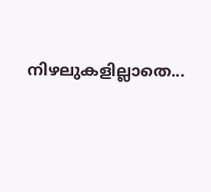നിഴലുകളില്ലാതെ...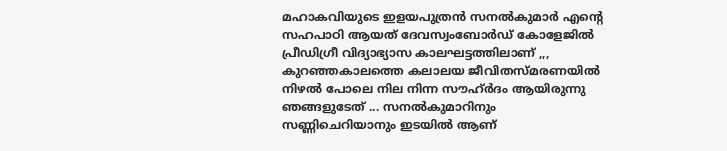മഹാകവിയുടെ ഇളയപുത്രന്‍ സനല്‍കുമാര്‍ എന്‍റെ സഹപാഠി ആയത്‌ ദേവസ്വംബോര്‍ഡ്‌ കോളേജില്‍ പ്രീഡിഗ്രീ വിദ്യാഭ്യാസ കാലഘട്ടത്തിലാണ് ,,, കുറഞ്ഞകാലത്തെ കലാലയ ജീവിതസ്‌മരണയില്‍ നിഴല്‍ പോലെ നില നിന്ന സൗഹ്ര്‍ദം ആയിരുന്നു ഞങ്ങളുടേത് ... സനല്‍കുമാറിനും സണ്ണിചെറിയാനും ഇടയില്‍ ആണ്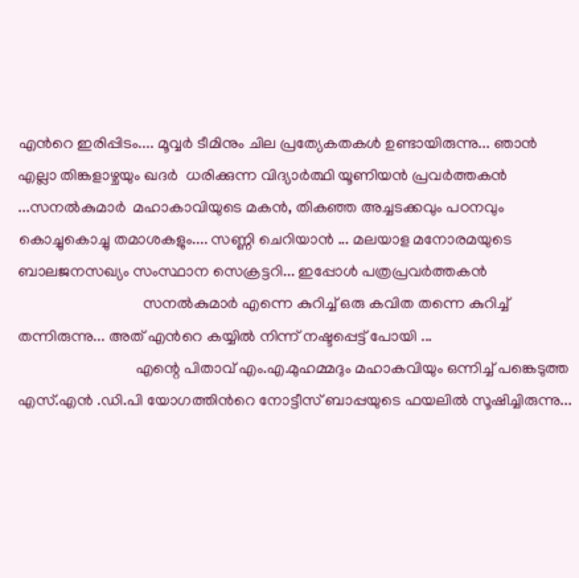എന്‍റെ ഇരിപ്പിടം.... മൂവ്വര്‍ ടീമിനും ചില പ്രത്യേകതകള്‍ ഉണ്ടായിരുന്നു... ഞാന്‍ എല്ലാ തിങ്കളാഴ്ചയും ഖദര്‍  ധരിക്കുന്ന വിദ്യാര്‍ത്ഥി യൂണിയന്‍ പ്രവര്‍ത്തകന്‍ ...സനല്‍കുമാര്‍  മഹാകാവിയുടെ മകന്‍, തികഞ്ഞ അച്ചടക്കവും പഠനവും കൊച്ചുകൊച്ചു തമാശകളും.... സണ്ണി ചെറിയാന്‍ ... മലയാള മനോരമയുടെ ബാലജനസഖ്യം സംസ്ഥാന സെക്രട്ടറി... ഇപ്പോള്‍ പത്രപ്രവര്‍ത്തകന്‍
                                സനല്‍കുമാര്‍ എന്നെ കുറിച്ച് ഒരു കവിത തന്നെ കുറിച്ച് തന്നിരുന്നു... അത് എന്‍റെ കയ്യില്‍ നിന്ന് നഷ്ടപ്പെട്ട് പോയി ...
                              എന്റെ പിതാവ് എം.എ.മുഹമ്മദും മഹാകവിയും ഒന്നിച്ച്‌ പങ്കെടുത്ത എസ്.എന്‍ .ഡി.പി യോഗത്തിന്‍റെ നോട്ടീസ് ബാപ്പയുടെ ഫയലില്‍ സൂഷിച്ചിരുന്നു...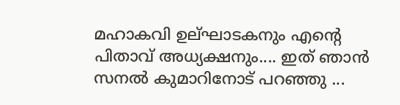മഹാകവി ഉല്ഘാടകനും എന്‍റെ പിതാവ് അധ്യക്ഷനും.... ഇത് ഞാന്‍ സനല്‍ കുമാറിനോട് പറഞ്ഞു ...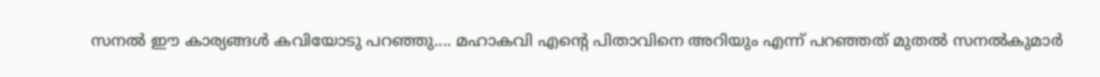സനല്‍ ഈ കാര്യങ്ങള്‍ കവിയോടു പറഞ്ഞു.... മഹാകവി എന്‍റെ പിതാവിനെ അറിയും എന്ന് പറഞ്ഞത് മുതല്‍ സനല്‍കുമാര്‍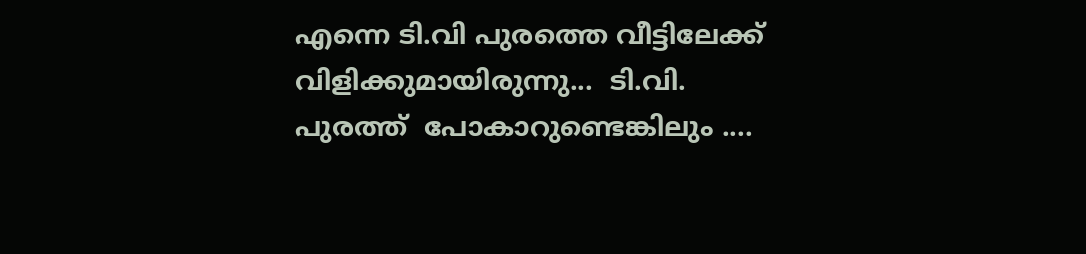എന്നെ ടി.വി പുരത്തെ വീട്ടിലേക്ക് വിളിക്കുമായിരുന്നു...  ടി.വി. പുരത്ത്  പോകാറുണ്ടെങ്കിലും ....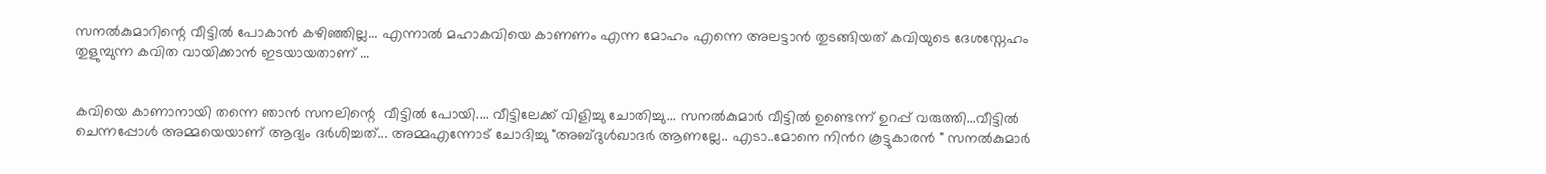സനല്‍കുമാറിന്റെ വീട്ടില്‍ പോകാന്‍ കഴിഞ്ഞില്ല... എന്നാല്‍ മഹാകവിയെ കാണണം എന്ന മോഹം എന്നെ അലട്ടാന്‍ തുടങ്ങിയത് കവിയുടെ ദേശസ്നേഹം തുളുമ്പുന്ന കവിത വായിക്കാന്‍ ഇടയായതാണ് ...


കവിയെ കാണാനായി തന്നെ ഞാന്‍ സനലിന്റെ  വീട്ടില്‍ പോയി.... വീട്ടിലേക്ക് വിളിച്ചു ചോതിച്ചു... സനല്‍കുമാര്‍ വീട്ടില്‍ ഉണ്ടെന്ന് ഉറപ്പ്‌ വരുത്തി...വീട്ടില്‍ ചെന്നപ്പോള്‍ അമ്മയെയാണ് ആദ്യം ദര്‍ശിച്ചത്... അമ്മഎന്നോട് ചോദിച്ചു "അബ്ദുള്‍ഖാദര്‍ ആണല്ലേ.. എടാ..മോനെ നിന്‍റ കൂട്ടുകാരന്‍ " സനല്‍കുമാര്‍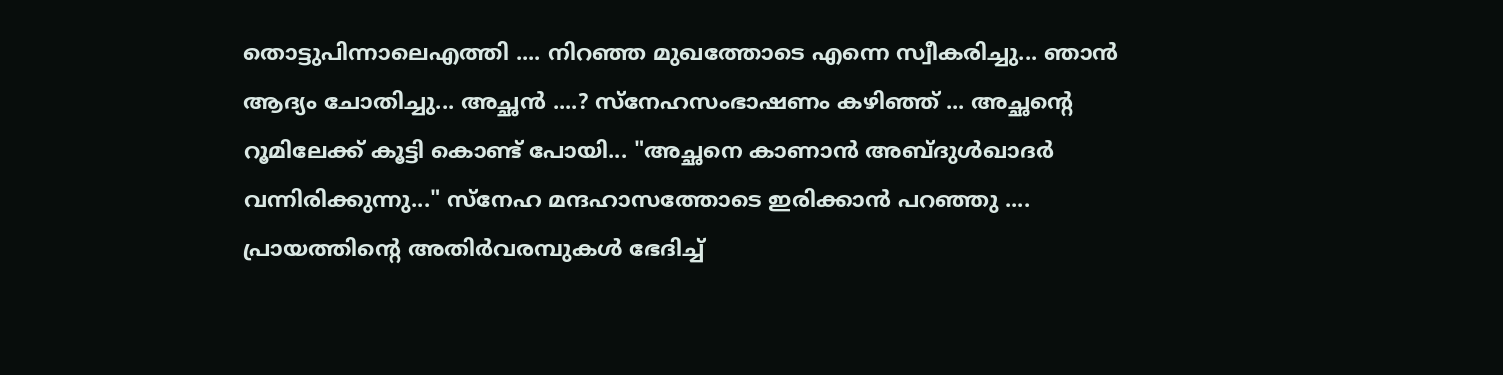തൊട്ടുപിന്നാലെഎത്തി .... നിറഞ്ഞ മുഖത്തോടെ എന്നെ സ്വീകരിച്ചു... ഞാന്‍ ആദ്യം ചോതിച്ചു... അച്ഛന്‍ ....? സ്നേഹസംഭാഷണം കഴിഞ്ഞ് ... അച്ഛന്‍റെ റൂമിലേക്ക്‌ കൂട്ടി കൊണ്ട് പോയി... "അച്ഛനെ കാണാന്‍ അബ്ദുള്‍ഖാദര്‍ വന്നിരിക്കുന്നു..." സ്നേഹ മന്ദഹാസത്തോടെ ഇരിക്കാന്‍ പറഞ്ഞു .... പ്രായത്തിന്‍റെ അതിര്‍വരമ്പുകള്‍ ഭേദിച്ച്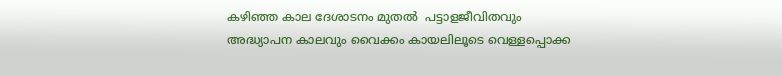കഴിഞ്ഞ കാല ദേശാടനം മുതല്‍  പട്ടാളജീവിതവും അദ്ധ്യാപന കാലവും വൈക്കം കായലിലൂടെ വെള്ളപ്പൊക്ക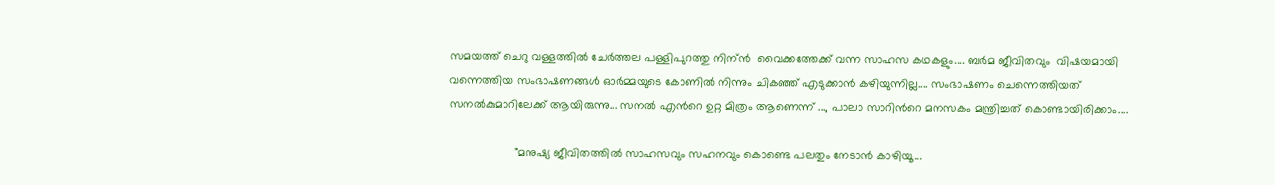സമയത്ത്‌ ചെറു വള്ളത്തില്‍ ചേര്‍ത്തല പള്ളിപുറത്തു നിന്ന്‍  വൈക്കത്തേക്ക് വന്ന സാഹസ കഥകളും.... ബര്‍മ ജീവിതവും  വിഷയമായി വന്നെത്തിയ സംഭാഷണങ്ങള്‍ ഓര്‍മ്മയുടെ കോണില്‍ നിന്നും ചികഞ്ഞ്‌ എടുക്കാന്‍ കഴിയുന്നില്ല.... സംഭാഷണം ചെന്നെത്തിയത്  സനല്‍കുമാറിലേക്ക് ആയിരുന്നു... സനല്‍ എന്‍റെ ഉറ്റ മിത്രം ആണെന്ന് ..., പാലാ സാറിന്‍റെ മനസകം മന്ത്രിച്ചത് കൊണ്ടായിരിക്കാം....

                    "മനുഷ്യ ജീവിതത്തില്‍ സാഹസവും സഹനവും കൊണ്ടെ പലതും നേടാന്‍ കാഴിയൂ...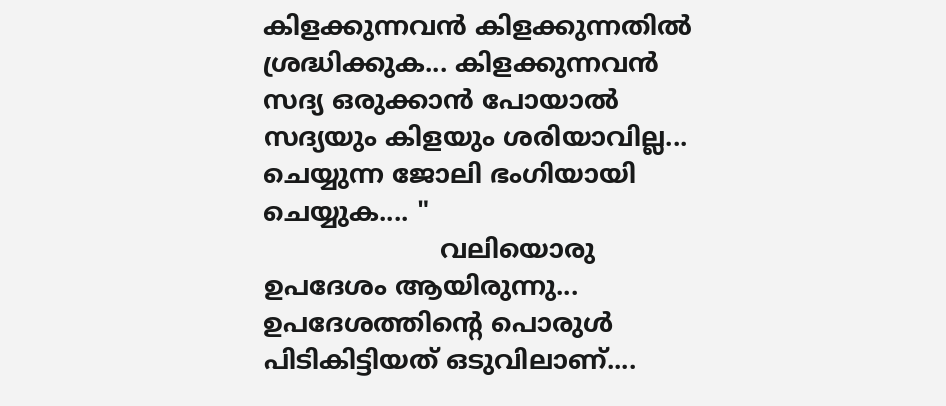കിളക്കുന്നവന്‍ കിളക്കുന്നതില്‍ ശ്രദ്ധിക്കുക... കിളക്കുന്നവന്‍ സദ്യ ഒരുക്കാന്‍ പോയാല്‍ സദ്യയും കിളയും ശരിയാവില്ല... ചെയ്യുന്ന ജോലി ഭംഗിയായി ചെയ്യുക.... "
                      വലിയൊരു ഉപദേശം ആയിരുന്നു...
ഉപദേശത്തിന്റെ പൊരുള്‍ പിടികിട്ടിയത് ഒടുവിലാണ്....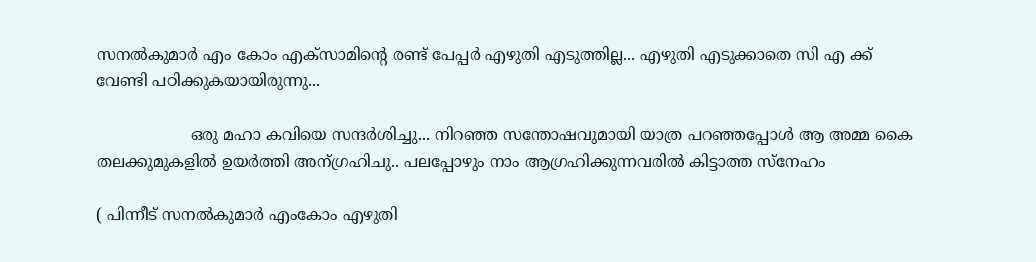സനല്‍കുമാര്‍ എം കോം എക്സാമിന്റെ രണ്ട് പേപ്പര്‍ എഴുതി എടുത്തില്ല... എഴുതി എടുക്കാതെ സി എ ക്ക്                             വേണ്ടി പഠിക്കുകയായിരുന്നു...

                   ഒരു മഹാ കവിയെ സന്ദര്‍ശിച്ചു... നിറഞ്ഞ സന്തോഷവുമായി യാത്ര പറഞ്ഞപ്പോള്‍ ആ അമ്മ കൈ തലക്കുമുകളില്‍ ഉയര്‍ത്തി അന്ഗ്രഹിചു.. പലപ്പോഴും നാം ആഗ്രഹിക്കുന്നവരില്‍ കിട്ടാത്ത സ്നേഹം

( പിന്നീട് സനല്‍കുമാര്‍ എംകോം എഴുതി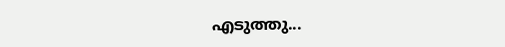എടുത്തു...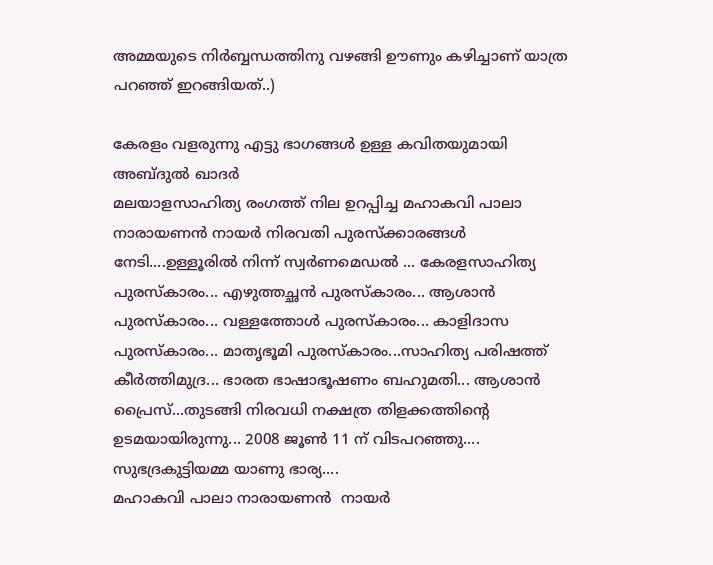അമ്മയുടെ നിര്‍ബ്ബന്ധത്തിനു വഴങ്ങി ഊണും കഴിച്ചാണ് യാത്ര പറഞ്ഞ് ഇറങ്ങിയത്‌..)

കേരളം വളരുന്നു എട്ടു ഭാഗങ്ങള്‍ ഉള്ള കവിതയുമായി
അബ്ദുല്‍ ഖാദര്‍
മലയാളസാഹിത്യ രംഗത്ത് നില ഉറപ്പിച്ച മഹാകവി പാലാ നാരായണന്‍ നായര്‍ നിരവതി പുരസ്ക്കാരങ്ങള്‍ നേടി....ഉള്ളൂരില്‍ നിന്ന് സ്വര്‍ണമെഡല്‍ ... കേരളസാഹിത്യ പുരസ്കാരം... എഴുത്തച്ഛന്‍ പുരസ്കാരം... ആശാന്‍ പുരസ്കാരം... വള്ളത്തോള്‍ പുരസ്കാരം... കാളിദാസ പുരസ്കാരം... മാതൃഭൂമി പുരസ്കാരം...സാഹിത്യ പരിഷത്ത്‌ കീര്‍ത്തിമുദ്ര... ഭാരത ഭാഷാഭൂഷണം ബഹുമതി... ആശാന്‍ പ്രൈസ്...തുടങ്ങി നിരവധി നക്ഷത്ര തിളക്കത്തിന്റെ ഉടമയായിരുന്നു... 2008 ജൂണ്‍ 11 ന് വിടപറഞ്ഞു.... സുഭദ്രകുട്ടിയമ്മ യാണു ഭാര്യ....
മഹാകവി പാലാ നാരായണന്‍  നായര്‍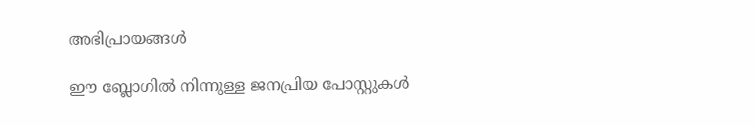അഭിപ്രായങ്ങള്‍

ഈ ബ്ലോഗിൽ നിന്നുള്ള ജനപ്രിയ പോസ്റ്റുകള്‍‌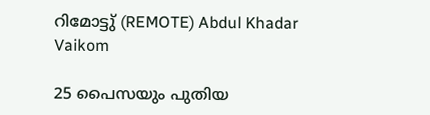റിമോട്ടു് (REMOTE) Abdul Khadar Vaikom

25 പൈസയും പുതിയ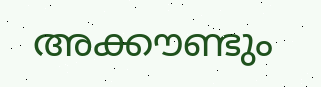അക്കൗണ്ടും